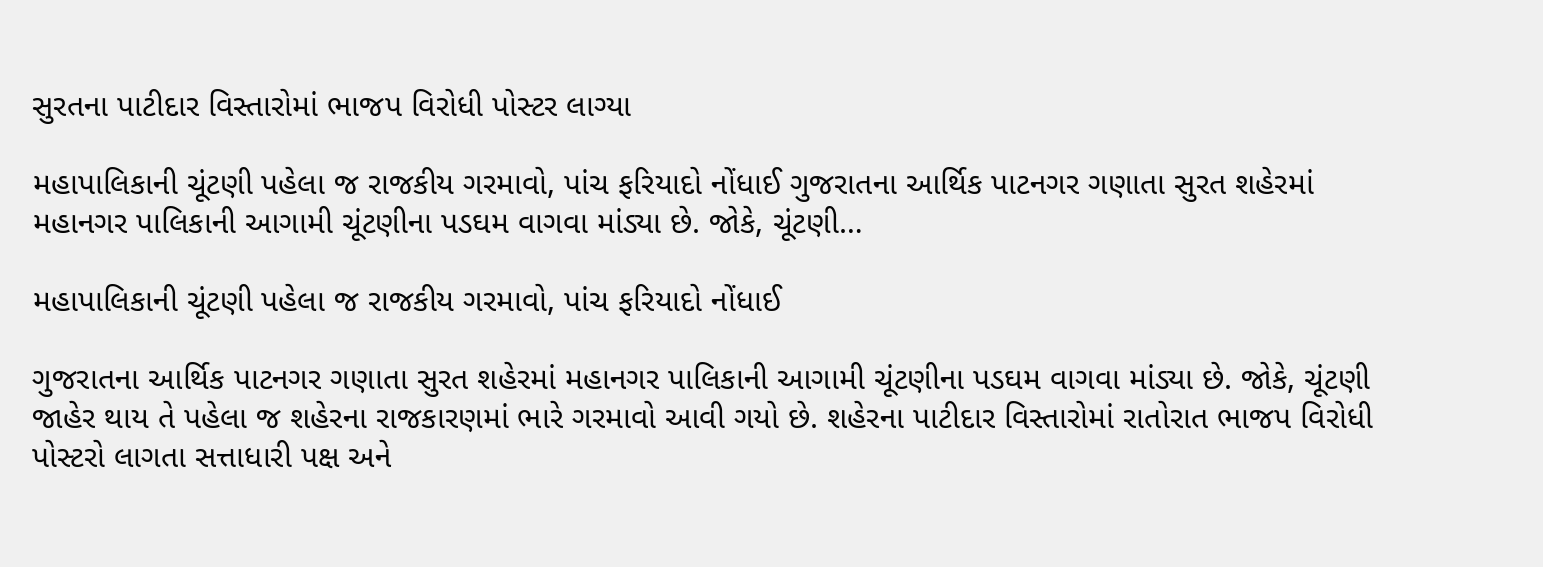સુરતના પાટીદાર વિસ્તારોમાં ભાજપ વિરોધી પોસ્ટર લાગ્યા

મહાપાલિકાની ચૂંટણી પહેલા જ રાજકીય ગરમાવો, પાંચ ફરિયાદો નોંધાઈ ગુજરાતના આર્થિક પાટનગર ગણાતા સુરત શહેરમાં મહાનગર પાલિકાની આગામી ચૂંટણીના પડઘમ વાગવા માંડ્યા છે. જોકે, ચૂંટણી…

મહાપાલિકાની ચૂંટણી પહેલા જ રાજકીય ગરમાવો, પાંચ ફરિયાદો નોંધાઈ

ગુજરાતના આર્થિક પાટનગર ગણાતા સુરત શહેરમાં મહાનગર પાલિકાની આગામી ચૂંટણીના પડઘમ વાગવા માંડ્યા છે. જોકે, ચૂંટણી જાહેર થાય તે પહેલા જ શહેરના રાજકારણમાં ભારે ગરમાવો આવી ગયો છે. શહેરના પાટીદાર વિસ્તારોમાં રાતોરાત ભાજપ વિરોધી પોસ્ટરો લાગતા સત્તાધારી પક્ષ અને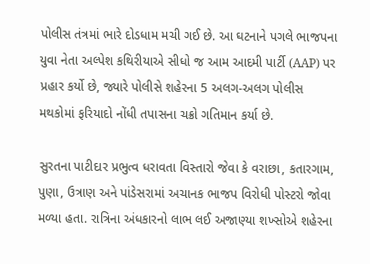પોલીસ તંત્રમાં ભારે દોડધામ મચી ગઈ છે. આ ઘટનાને પગલે ભાજપના યુવા નેતા અલ્પેશ કથિરીયાએ સીધો જ આમ આદમી પાર્ટી (AAP) પર પ્રહાર કર્યો છે, જ્યારે પોલીસે શહેરના 5 અલગ-અલગ પોલીસ મથકોમાં ફરિયાદો નોંધી તપાસના ચક્રો ગતિમાન કર્યા છે.

સુરતના પાટીદાર પ્રભુત્વ ધરાવતા વિસ્તારો જેવા કે વરાછા, કતારગામ, પુણા, ઉત્રાણ અને પાંડેસરામાં અચાનક ભાજપ વિરોધી પોસ્ટરો જોવા મળ્યા હતા. રાત્રિના અંધકારનો લાભ લઈ અજાણ્યા શખ્સોએ શહેરના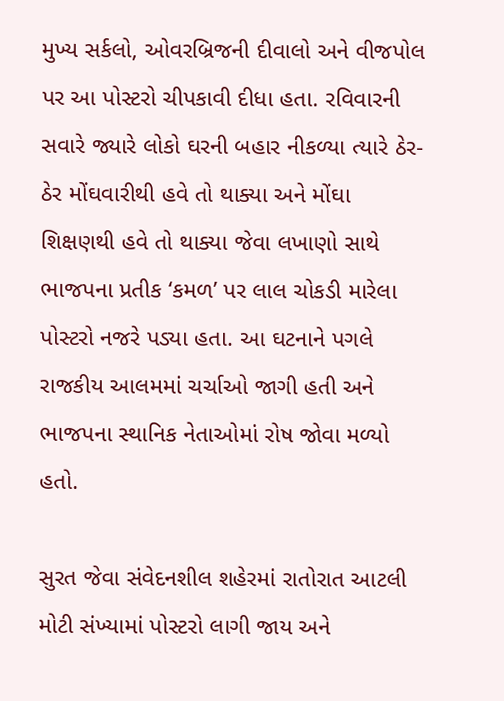મુખ્ય સર્કલો, ઓવરબ્રિજની દીવાલો અને વીજપોલ પર આ પોસ્ટરો ચીપકાવી દીધા હતા. રવિવારની સવારે જ્યારે લોકો ઘરની બહાર નીકળ્યા ત્યારે ઠેર-ઠેર મોંઘવારીથી હવે તો થાક્યા અને મોંઘા શિક્ષણથી હવે તો થાક્યા જેવા લખાણો સાથે ભાજપના પ્રતીક ‘કમળ’ પર લાલ ચોકડી મારેલા પોસ્ટરો નજરે પડ્યા હતા. આ ઘટનાને પગલે રાજકીય આલમમાં ચર્ચાઓ જાગી હતી અને ભાજપના સ્થાનિક નેતાઓમાં રોષ જોવા મળ્યો હતો.

સુરત જેવા સંવેદનશીલ શહેરમાં રાતોરાત આટલી મોટી સંખ્યામાં પોસ્ટરો લાગી જાય અને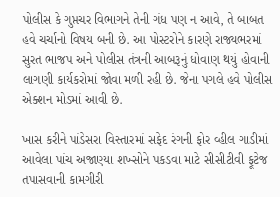પોલીસ કે ગુપ્તચર વિભાગને તેની ગંધ પણ ન આવે, તે બાબત હવે ચર્ચાનો વિષય બની છે. આ પોસ્ટરોને કારણે રાજ્યભરમાં સુરત ભાજપ અને પોલીસ તંત્રની આબરૂનું ધોવાણ થયું હોવાની લાગણી કાર્યકરોમાં જોવા મળી રહી છે. જેના પગલે હવે પોલીસ એક્શન મોડમાં આવી છે.

ખાસ કરીને પાંડેસરા વિસ્તારમાં સફેદ રંગની ફોર વ્હીલ ગાડીમાં આવેલા પાંચ અજાણ્યા શખ્સોને પકડવા માટે સીસીટીવી ફૂટેજ તપાસવાની કામગીરી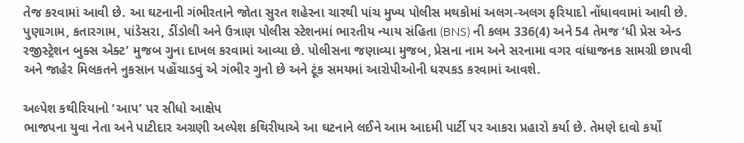તેજ કરવામાં આવી છે. આ ઘટનાની ગંભીરતાને જોતા સુરત શહેરના ચારથી પાંચ મુખ્ય પોલીસ મથકોમાં અલગ-અલગ ફરિયાદો નોંધાવવામાં આવી છે. પુણાગામ, કતારગામ, પાંડેસરા, ડીંડોલી અને ઉત્રાણ પોલીસ સ્ટેશનમાં ભારતીય ન્યાય સંહિતા (BNS) ની કલમ 336(4) અને 54 તેમજ ‘ધી પ્રેસ એન્ડ રજીસ્ટ્રેશન બુક્સ એક્ટ’ મુજબ ગુના દાખલ કરવામાં આવ્યા છે. પોલીસના જણાવ્યા મુજબ, પ્રેસના નામ અને સરનામા વગર વાંધાજનક સામગ્રી છાપવી અને જાહેર મિલકતને નુકસાન પહોંચાડવું એ ગંભીર ગુનો છે અને ટૂંક સમયમાં આરોપીઓની ધરપકડ કરવામાં આવશે.

અલ્પેશ કથીરિયાનો ’આપ’ પર સીધો આક્ષેપ
ભાજપના યુવા નેતા અને પાટીદાર અગ્રણી અલ્પેશ કથિરીયાએ આ ઘટનાને લઈને આમ આદમી પાર્ટી પર આકરા પ્રહારો કર્યા છે. તેમણે દાવો કર્યો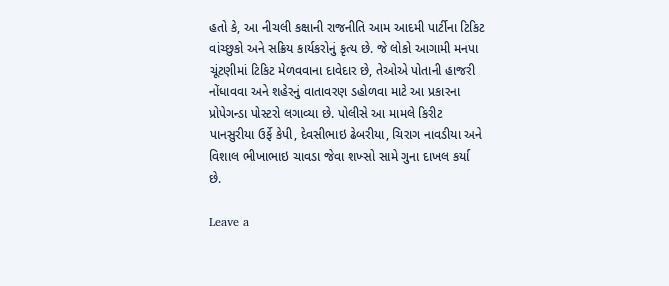હતો કે, આ નીચલી કક્ષાની રાજનીતિ આમ આદમી પાર્ટીના ટિકિટ વાંચ્છુકો અને સક્રિય કાર્યકરોનું કૃત્ય છે. જે લોકો આગામી મનપા ચૂંટણીમાં ટિકિટ મેળવવાના દાવેદાર છે, તેઓએ પોતાની હાજરી નોંધાવવા અને શહેરનું વાતાવરણ ડહોળવા માટે આ પ્રકારના પ્રોપેગન્ડા પોસ્ટરો લગાવ્યા છે. પોલીસે આ મામલે કિરીટ પાનસુરીયા ઉર્ફે કેપી, દેવસીભાઇ ઢેબરીયા, ચિરાગ નાવડીયા અને વિશાલ ભીખાભાઇ ચાવડા જેવા શખ્સો સામે ગુના દાખલ કર્યા છે.

Leave a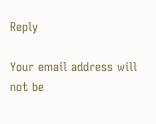Reply

Your email address will not be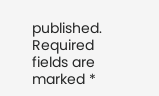published. Required fields are marked *